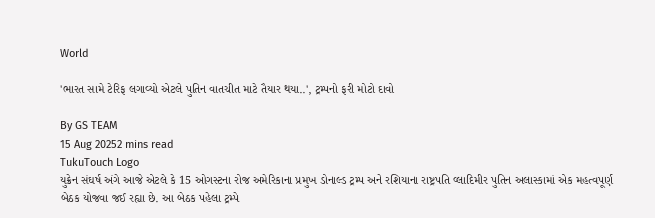World

'ભારત સામે ટેરિફ લગાવ્યો એટલે પુતિન વાતચીત માટે તૈયાર થયા..', ટ્રમ્પનો ફરી મોટો દાવો

By GS TEAM
15 Aug 20252 mins read
TukuTouch Logo
યુક્રેન સંઘર્ષ અંગે આજે એટલે કે 15 ઓગસ્ટના રોજ અમેરિકાના પ્રમુખ ડોનાલ્ડ ટ્રમ્પ અને રશિયાના રાષ્ટ્રપતિ વ્લાદિમીર પુતિન અલાસ્કામાં એક મહત્વપૂર્ણ બેઠક યોજવા જઈ રહ્યા છે. આ બેઠક પહેલા ટ્રમ્પે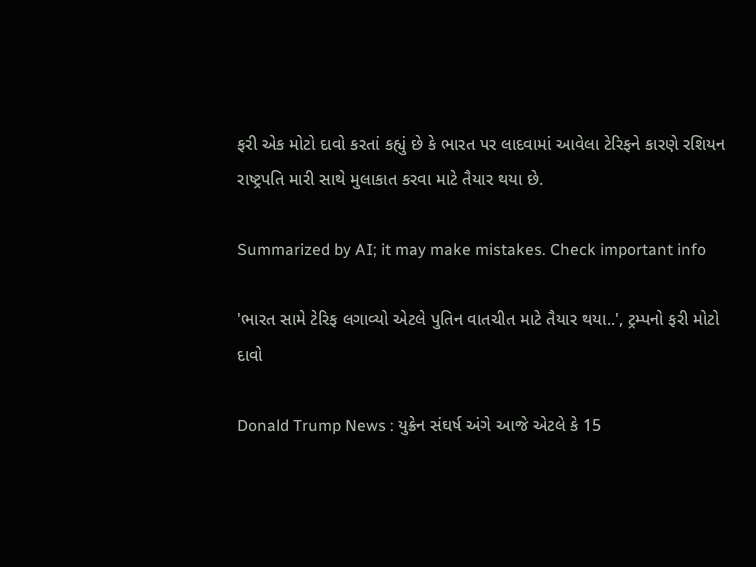ફરી એક મોટો દાવો કરતાં કહ્યું છે કે ભારત પર લાદવામાં આવેલા ટેરિફને કારણે રશિયન રાષ્ટ્રપતિ મારી સાથે મુલાકાત કરવા માટે તૈયાર થયા છે.

Summarized by AI; it may make mistakes. Check important info

'ભારત સામે ટેરિફ લગાવ્યો એટલે પુતિન વાતચીત માટે તૈયાર થયા..', ટ્રમ્પનો ફરી મોટો દાવો

Donald Trump News : યુક્રેન સંઘર્ષ અંગે આજે એટલે કે 15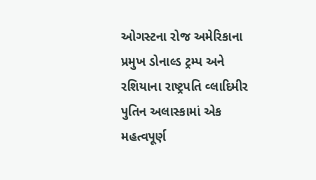ઓગસ્ટના રોજ અમેરિકાના પ્રમુખ ડોનાલ્ડ ટ્રમ્પ અને રશિયાના રાષ્ટ્રપતિ વ્લાદિમીર પુતિન અલાસ્કામાં એક મહત્વપૂર્ણ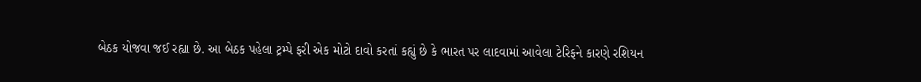બેઠક યોજવા જઈ રહ્યા છે. આ બેઠક પહેલા ટ્રમ્પે ફરી એક મોટો દાવો કરતાં કહ્યું છે કે ભારત પર લાદવામાં આવેલા ટેરિફને કારણે રશિયન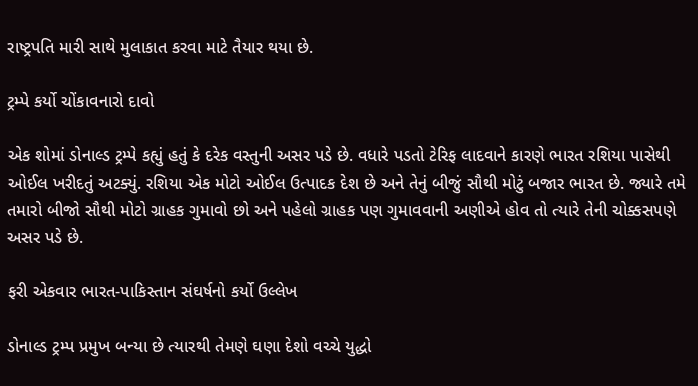રાષ્ટ્રપતિ મારી સાથે મુલાકાત કરવા માટે તૈયાર થયા છે.

ટ્રમ્પે કર્યો ચોંકાવનારો દાવો

એક શોમાં ડોનાલ્ડ ટ્રમ્પે કહ્યું હતું કે દરેક વસ્તુની અસર પડે છે. વધારે પડતો ટેરિફ લાદવાને કારણે ભારત રશિયા પાસેથી ઓઈલ ખરીદતું અટક્યું. રશિયા એક મોટો ઓઈલ ઉત્પાદક દેશ છે અને તેનું બીજું સૌથી મોટું બજાર ભારત છે. જ્યારે તમે તમારો બીજો સૌથી મોટો ગ્રાહક ગુમાવો છો અને પહેલો ગ્રાહક પણ ગુમાવવાની અણીએ હોવ તો ત્યારે તેની ચોક્કસપણે અસર પડે છે.

ફરી એકવાર ભારત-પાકિસ્તાન સંઘર્ષનો કર્યો ઉલ્લેખ

ડોનાલ્ડ ટ્રમ્પ પ્રમુખ બન્યા છે ત્યારથી તેમણે ઘણા દેશો વચ્ચે યુદ્ધો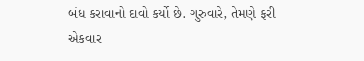બંધ કરાવાનો દાવો કર્યો છે. ગુરુવારે, તેમણે ફરી એકવાર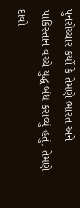પુનરોચ્ચાર કર્યો કે તેમણે ભારત અને પાકિસ્તાન વચ્ચે યુદ્ધ બંધ કરાવ્યું હતું. તેમણે દાવો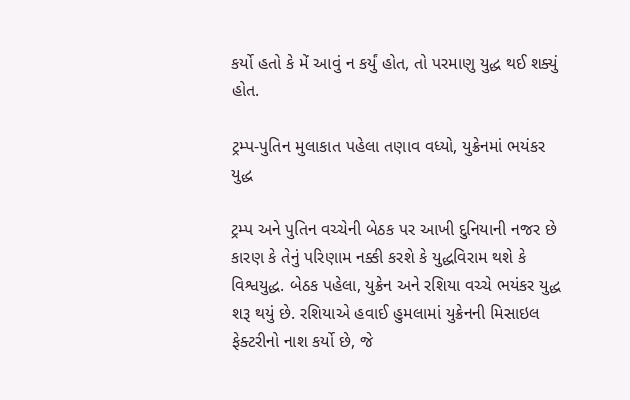કર્યો હતો કે મેં આવું ન કર્યું હોત, તો પરમાણુ યુદ્ધ થઈ શક્યું હોત.

ટ્રમ્પ-પુતિન મુલાકાત પહેલા તણાવ વધ્યો, યુક્રેનમાં ભયંકર યુદ્ધ

ટ્રમ્પ અને પુતિન વચ્ચેની બેઠક પર આખી દુનિયાની નજર છે કારણ કે તેનું પરિણામ નક્કી કરશે કે યુદ્ધવિરામ થશે કે વિશ્વયુદ્ધ. બેઠક પહેલા, યુક્રેન અને રશિયા વચ્ચે ભયંકર યુદ્ધ શરૂ થયું છે. રશિયાએ હવાઈ હુમલામાં યુક્રેનની મિસાઇલ ફેક્ટરીનો નાશ કર્યો છે, જે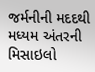જર્મનીની મદદથી મધ્યમ અંતરની મિસાઇલો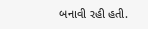બનાવી રહી હતી.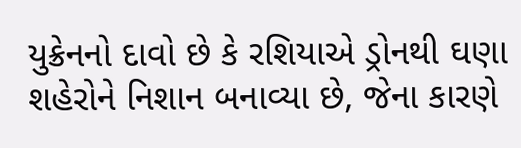યુક્રેનનો દાવો છે કે રશિયાએ ડ્રોનથી ઘણા શહેરોને નિશાન બનાવ્યા છે, જેના કારણે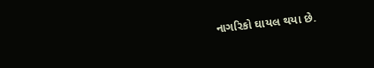નાગરિકો ઘાયલ થયા છે.